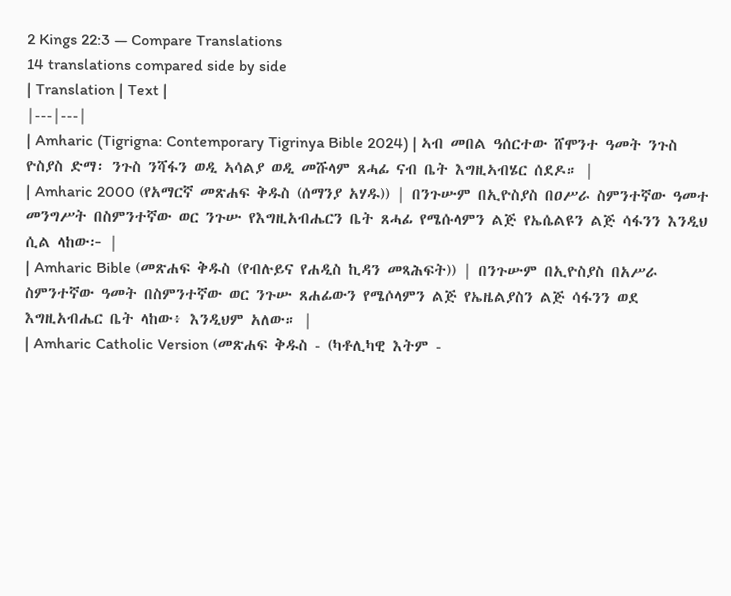2 Kings 22:3 — Compare Translations
14 translations compared side by side
| Translation | Text |
|---|---|
| Amharic (Tigrigna: Contemporary Tigrinya Bible 2024) | ኣብ መበል ዓሰርተው ሸሞንተ ዓመት ንጉስ ዮስያስ ድማ፡ ንጉስ ንሻፋን ወዲ ኣሳልያ ወዲ መሹላም ጸሓፊ ናብ ቤት እግዚኣብሄር ሰደዶ። |
| Amharic 2000 (የአማርኛ መጽሐፍ ቅዱስ (ሰማንያ አሃዱ)) | በንጉሡም በኢዮስያስ በዐሥራ ስምንተኛው ዓመተ መንግሥት በስምንተኛው ወር ንጉሡ የእግዚአብሔርን ቤት ጸሓፊ የሜሱላምን ልጅ የኤሴልዩን ልጅ ሳፋንን እንዲህ ሲል ላከው፦ |
| Amharic Bible (መጽሐፍ ቅዱስ (የብሉይና የሐዲስ ኪዳን መጻሕፍት)) | በንጉሡም በኢዮስያስ በአሥራ ስምንተኛው ዓመት በስምንተኛው ወር ንጉሡ ጸሐፊውን የሜሶላምን ልጅ የኤዜልያስን ልጅ ሳፋንን ወደ እግዚአብሔር ቤት ላከው፥ እንዲህም አለው። |
| Amharic Catholic Version (መጽሐፍ ቅዱስ - (ካቶሊካዊ እትም -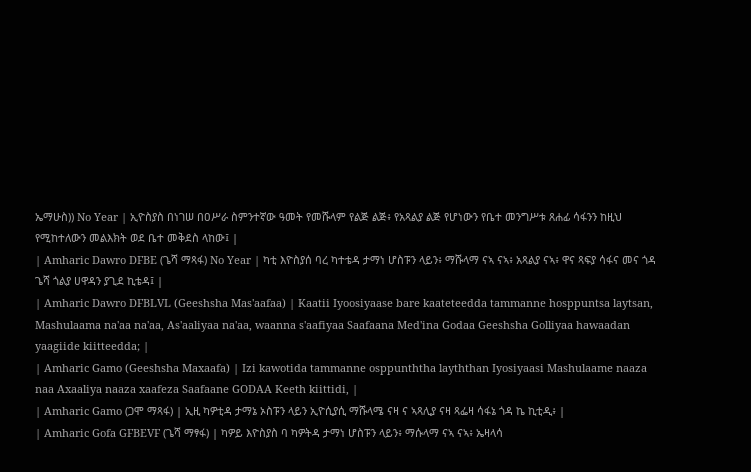ኤማሁስ)) No Year | ኢዮስያስ በነገሠ በዐሥራ ስምንተኛው ዓመት የመሹላም የልጅ ልጅ፥ የአጻልያ ልጅ የሆነውን የቤተ መንግሥቱ ጸሐፊ ሳፋንን ከዚህ የሚከተለውን መልእክት ወደ ቤተ መቅደስ ላከው፤ |
| Amharic Dawro DFBE (ጌሻ ማጻፋ) No Year | ካቲ እዮስያሰ ባረ ካተቴዳ ታማነ ሆስፑን ላይን፥ ማሹላማ ናኣ ናኣ፥ አጻልያ ናኣ፥ ዋና ጻፍያ ሳፋና መና ጎዳ ጌሻ ጎልያ ሀዋዳን ያጊደ ኪቴዳ፤ |
| Amharic Dawro DFBLVL (Geeshsha Mas'aafaa) | Kaatii Iyoosiyaase bare kaateteedda tammanne hosppuntsa laytsan, Mashulaama na'aa na'aa, As'aaliyaa na'aa, waanna s'aafiyaa Saafaana Med'ina Godaa Geeshsha Golliyaa hawaadan yaagiide kiitteedda; |
| Amharic Gamo (Geeshsha Maxaafa) | Izi kawotida tammanne osppunththa layththan Iyosiyaasi Mashulaame naaza naa Axaaliya naaza xaafeza Saafaane GODAA Keeth kiittidi, |
| Amharic Gamo (ጋሞ ማጻፋ) | ኢዚ ካዎቲዳ ታማኔ ኦስፑን ላይን ኢዮሲያሲ ማሹላሜ ናዛ ና ኣጻሊያ ናዛ ጻፌዛ ሳፋኔ ጎዳ ኬ ኪቲዲ፥ |
| Amharic Gofa GFBEVF (ጌሻ ማፃፋ) | ካዎይ እዮስያስ ባ ካዎትዳ ታማነ ሆስፑን ላይን፥ ማሱላማ ናኣ ናኣ፥ ኤዛላሳ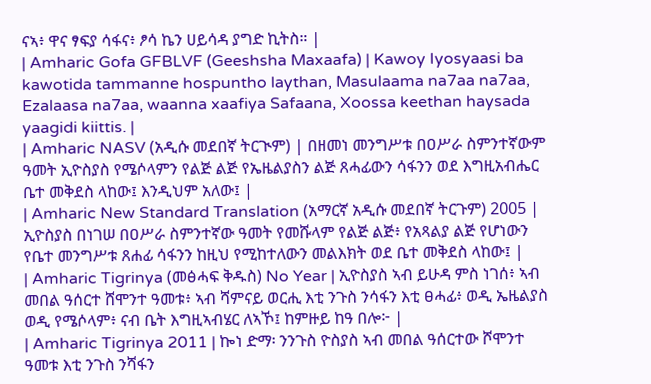ናኣ፥ ዋና ፃፍያ ሳፋና፥ ፆሳ ኬን ሀይሳዳ ያግድ ኪትስ። |
| Amharic Gofa GFBLVF (Geeshsha Maxaafa) | Kawoy Iyosyaasi ba kawotida tammanne hospuntho laythan, Masulaama na7aa na7aa, Ezalaasa na7aa, waanna xaafiya Safaana, Xoossa keethan haysada yaagidi kiittis. |
| Amharic NASV (አዲሱ መደበኛ ትርጒም) | በዘመነ መንግሥቱ በዐሥራ ስምንተኛውም ዓመት ኢዮስያስ የሜሶላምን የልጅ ልጅ የኤዜልያስን ልጅ ጸሓፊውን ሳፋንን ወደ እግዚአብሔር ቤተ መቅደስ ላከው፤ እንዲህም አለው፤ |
| Amharic New Standard Translation (አማርኛ አዲሱ መደበኛ ትርጉም) 2005 | ኢዮስያስ በነገሠ በዐሥራ ስምንተኛው ዓመት የመሹላም የልጅ ልጅ፥ የአጻልያ ልጅ የሆነውን የቤተ መንግሥቱ ጸሐፊ ሳፋንን ከዚህ የሚከተለውን መልእክት ወደ ቤተ መቅደስ ላከው፤ |
| Amharic Tigrinya (መፅሓፍ ቅዱስ) No Year | ኢዮስያስ ኣብ ይሁዳ ምስ ነገሰ፥ ኣብ መበል ዓሰርተ ሸሞንተ ዓመቱ፥ ኣብ ሻምናይ ወርሒ እቲ ንጉስ ንሳፋን እቲ ፀሓፊ፥ ወዲ ኤዜልያስ ወዲ የሜሶላም፥ ናብ ቤት እግዚኣብሄር ለኣኾ፤ ከምዙይ ከዓ በሎ፦ |
| Amharic Tigrinya 2011 | ኰነ ድማ፡ ንንጉስ ዮስያስ ኣብ መበል ዓሰርተው ሾሞንተ ዓመቱ እቲ ንጉስ ንሻፋን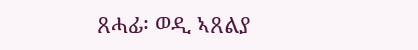ጸሓፊ፡ ወዲ ኣጸልያ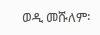ወዲ መሹለም፡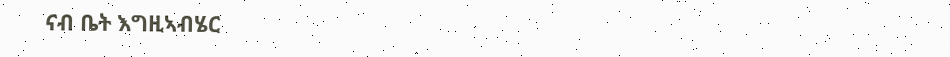ናብ ቤት እግዚኣብሄር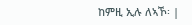ከምዚ ኢሉ ለኣኾ፡ |